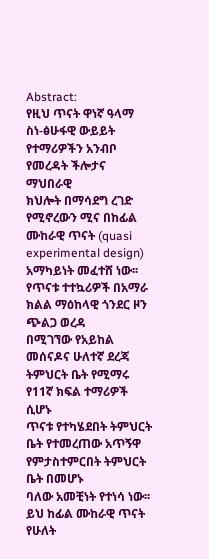Abstract:
የዚህ ጥናት ዋነኛ ዓላማ ስነ-ፅሁፋዊ ውይይት የተማሪዎችን አንብቦ የመረዳት ችሎታና ማህበራዊ
ክህሎት በማሳደግ ረገድ የሚኖረውን ሚና በከፊል ሙከራዊ ጥናት (quasi experimental design)
አማካይነት መፈተሸ ነው፡፡ የጥናቱ ተተኳሪዎች በአማራ ክልል ማዕከላዊ ጎንደር ዞን ጭልጋ ወረዳ
በሚገኘው የአይከል መሰናዶና ሁለተኛ ደረጃ ትምህርት ቤት የሚማሩ የ11ኛ ክፍል ተማሪዎች ሲሆኑ
ጥናቱ የተካሄደበት ትምህርት ቤት የተመረጠው አጥኝዋ የምታስተምርበት ትምህርት ቤት በመሆኑ
ባለው አመቺነት የተነሳ ነው፡፡ ይህ ከፊል ሙከራዊ ጥናት የሁለት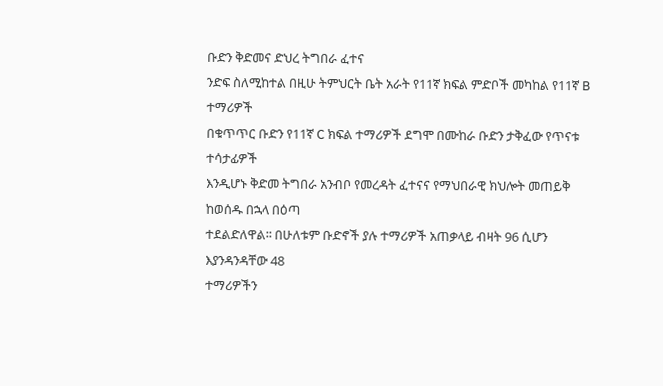ቡድን ቅድመና ድህረ ትግበራ ፈተና
ንድፍ ስለሚከተል በዚሁ ትምህርት ቤት አራት የ11ኛ ክፍል ምድቦች መካከል የ11ኛ B ተማሪዎች
በቁጥጥር ቡድን የ11ኛ C ክፍል ተማሪዎች ደግሞ በሙከራ ቡድን ታቅፈው የጥናቱ ተሳታፊዎች
እንዲሆኑ ቅድመ ትግበራ አንብቦ የመረዳት ፈተናና የማህበራዊ ክህሎት መጠይቅ ከወሰዱ በኋላ በዕጣ
ተደልድለዋል፡፡ በሁለቱም ቡድኖች ያሉ ተማሪዎች አጠቃላይ ብዛት 96 ሲሆን እያንዳንዳቸው 48
ተማሪዎችን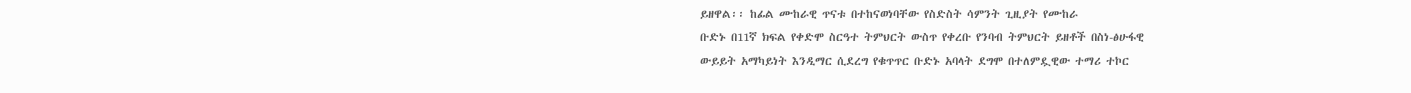ይዘዋል፡፡ ከፊል ሙከራዊ ጥናቱ በተከናወነባቸው የስድስት ሳምንት ጊዚያት የሙከራ
ቡድኑ በ11ኛ ክፍል የቀድሞ ስርዓተ ትምህርት ውስጥ የቀረቡ የንባብ ትምህርት ይዘቶች በስነ-ፅሁፋዊ
ውይይት አማካይነት እንዲማር ሲደረግ የቁጥጥር ቡድኑ አባላት ደግሞ በተለምዷዊው ተማሪ ተኮር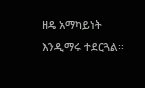ዘዴ አማካይነት እንዲማሩ ተደርጓል፡፡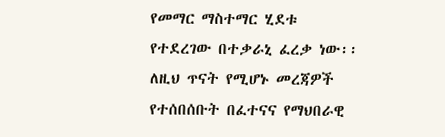የመማር ማስተማር ሂደቱ የተደረገው በተቃራኒ ፈረቃ ነው፡፡
ለዚህ ጥናት የሚሆኑ መረጃዎች የተሰበሰቡት በፈተናና የማህበራዊ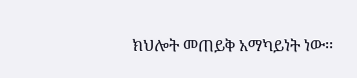ክህሎት መጠይቅ አማካይነት ነው፡፡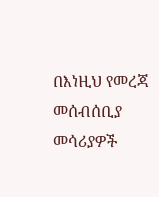በእነዚህ የመረጃ መሰብሰቢያ መሳሪያዎች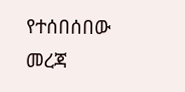የተሰበሰበው መረጃ